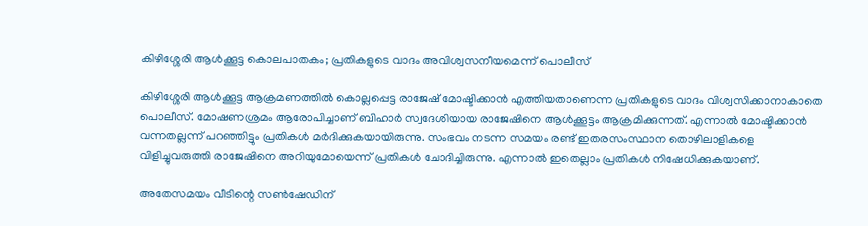കിഴിശ്ശേരി ആള്‍ക്കൂട്ട കൊലപാതകം; പ്രതികളുടെ വാദം അവിശ്വസനീയമെന്ന് പൊലീസ്

കിഴിശ്ശേരി ആള്‍ക്കൂട്ട ആക്രമണത്തില്‍ കൊല്ലപ്പെട്ട രാജേഷ് മോഷ്ടിക്കാൻ എത്തിയതാണെന്ന പ്രതികളുടെ വാദം വിശ്വസിക്കാനാകാതെ പൊലീസ്. മോഷണശ്രമം ആരോപിച്ചാണ് ബിഹാര്‍ സ്വദേശിയായ രാജേഷിനെ ആള്‍ക്കൂട്ടം ആക്രമിക്കുന്നത്. എന്നാല്‍ മോഷ്ടിക്കാൻ വന്നതല്ലന്ന് പറഞ്ഞിട്ടും പ്രതികള്‍ മര്‍ദിക്കുകയായിരുന്നു. സംഭവം നടന്ന സമയം രണ്ട് ഇതരസംസ്ഥാന തൊഴിലാളികളെ വിളിച്ചുവരുത്തി രാജേഷിനെ അറിയുമോയെന്ന് പ്രതികള്‍ ചോദിച്ചിരുന്നു. എന്നാല്‍ ഇതെല്ലാം പ്രതികള്‍ നിഷേധിക്കുകയാണ്.

അതേസമയം വീടിന്റെ സണ്‍ഷേഡിന്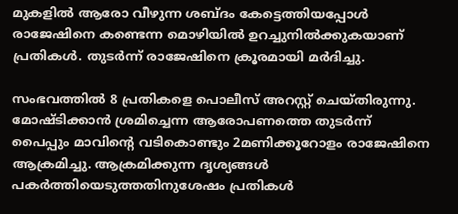മുകളില്‍ ആരോ വീഴുന്ന ശബ്ദം കേട്ടെത്തിയപ്പോള്‍ രാജേഷിനെ കണ്ടെന്ന മൊഴിയില്‍ ഉറച്ചുനില്‍ക്കുകയാണ് പ്രതികള്‍. തുടര്‍ന്ന് രാജേഷിനെ ക്രൂരമായി മര്‍ദിച്ചു.

സംഭവത്തിൽ 8 പ്രതികളെ പൊലീസ് അറസ്റ്റ് ചെയ്തിരുന്നു. മോഷ്ടിക്കാൻ ശ്രമിച്ചെന്ന ആരോപണത്തെ തുടര്‍ന്ന് പൈപ്പും മാവിന്റെ വടികൊണ്ടും 2മണിക്കൂറോളം രാജേഷിനെ ആക്രമിച്ചു. ആക്രമിക്കുന്ന ദൃശ്യങ്ങള്‍ പകര്‍ത്തിയെടുത്തതിനുശേഷം പ്രതികള്‍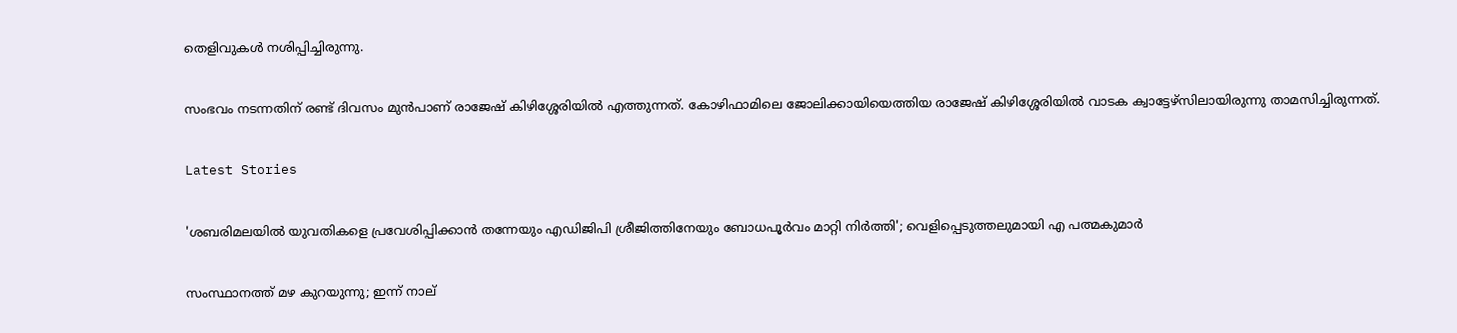തെളിവുകള്‍ നശിപ്പിച്ചിരുന്നു.

സംഭവം നടന്നതിന് രണ്ട് ദിവസം മുന്‍പാണ് രാജേഷ് കിഴിശ്ശേരിയില്‍ എത്തുന്നത്. കോഴിഫാമിലെ ജോലിക്കായിയെത്തിയ രാജേഷ് കിഴിശ്ശേരിയില്‍ വാടക ക്വാട്ടേഴ്‌സിലായിരുന്നു താമസിച്ചിരുന്നത്.

Latest Stories

'ശബരിമലയില്‍ യുവതികളെ പ്രവേശിപ്പിക്കാന്‍ തന്നേയും എഡിജിപി ശ്രീജിത്തിനേയും ബോധപൂര്‍വം മാറ്റി നിര്‍ത്തി'; വെളിപ്പെടുത്തലുമായി എ പത്മകുമാര്‍

സംസ്ഥാനത്ത് മഴ കുറയുന്നു; ഇന്ന് നാല്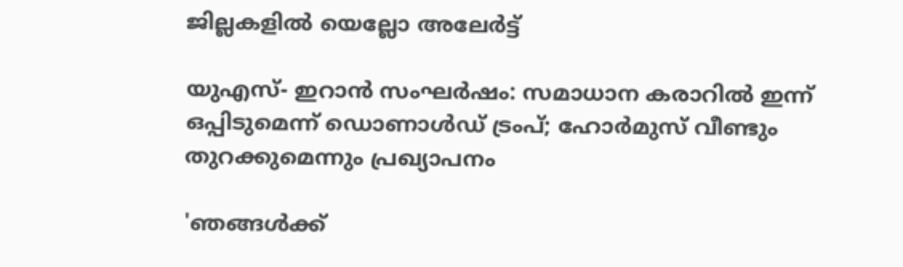ജില്ലകളില്‍ യെല്ലോ അലേര്‍ട്ട്

യുഎസ്- ഇറാൻ സംഘർഷം: സമാധാന കരാറിൽ ഇന്ന് ഒപ്പിടുമെന്ന് ഡൊണാൾഡ് ട്രംപ്; ഹോർമുസ് വീണ്ടും തുറക്കുമെന്നും പ്രഖ്യാപനം

'ഞങ്ങൾക്ക്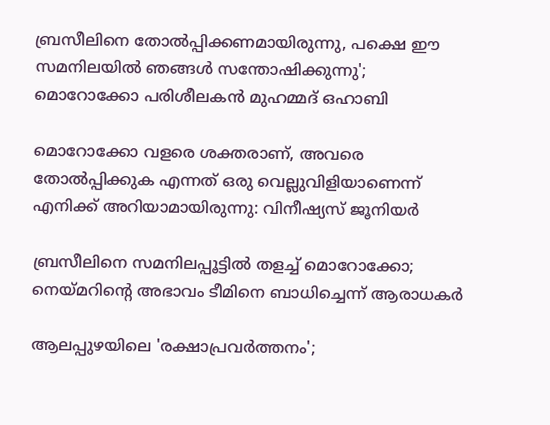ബ്രസീലിനെ തോൽപ്പിക്കണമായിരുന്നു, പക്ഷെ ഈ സമനിലയിൽ ഞങ്ങൾ സന്തോഷിക്കുന്നു'; മൊറോക്കോ പരിശീലകൻ മുഹമ്മദ് ഒഹാബി

മൊറോക്കോ വളരെ ശക്തരാണ്, അവരെ തോൽപ്പിക്കുക എന്നത് ഒരു വെല്ലുവിളിയാണെന്ന് എനിക്ക് അറിയാമായിരുന്നു: വിനീഷ്യസ് ജൂനിയർ

ബ്രസീലിനെ സമനിലപ്പൂട്ടിൽ തളച്ച് മൊറോക്കോ; നെയ്മറിന്റെ അഭാവം ടീമിനെ ബാധിച്ചെന്ന് ആരാധകർ

ആലപ്പുഴയിലെ 'രക്ഷാപ്രവർത്തനം';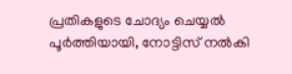പ്രതികളുടെ ചോദ്യം ചെയ്യൽ പൂർത്തിയായി, നോട്ടിസ് നൽകി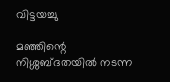വിട്ടയച്ചു

മഞ്ഞിന്റെ നിശ്ശബ്ദതയിൽ നടന്ന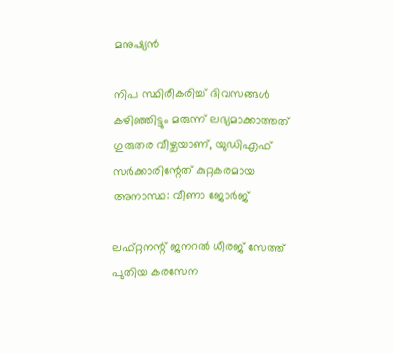മനുഷ്യൻ

നിപ സ്ഥിരീകരിച്ച് ദിവസങ്ങൾ കഴിഞ്ഞിട്ടും മരുന്ന് ലഭ്യമാക്കാത്തത് ഗുരുതര വീഴ്ചയാണ്, യുഡിഎഫ് സർക്കാരിന്റേത് കുറ്റകരമായ അനാസ്ഥ: വീണാ ജോർജ്

ലഫ്റ്റനന്റ് ജനറൽ ധീരജ് സേത്ത് പുതിയ കരസേന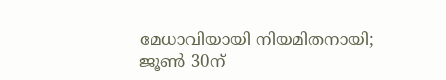മേധാവിയായി നിയമിതനായി; ജൂൺ 30ന്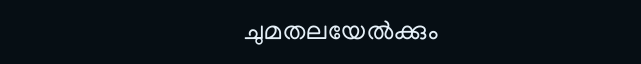ചുമതലയേൽക്കും